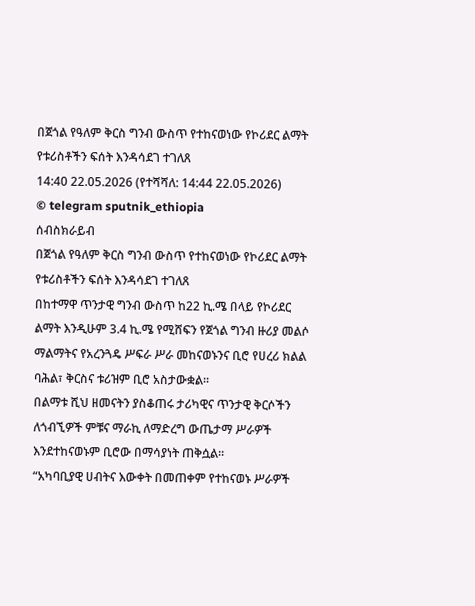በጀጎል የዓለም ቅርስ ግንብ ውስጥ የተከናወነው የኮሪደር ልማት የቱሪስቶችን ፍሰት እንዳሳደገ ተገለጸ
14:40 22.05.2026 (የተሻሻለ: 14:44 22.05.2026)
© telegram sputnik_ethiopia
ሰብስክራይብ
በጀጎል የዓለም ቅርስ ግንብ ውስጥ የተከናወነው የኮሪደር ልማት የቱሪስቶችን ፍሰት እንዳሳደገ ተገለጸ
በከተማዋ ጥንታዊ ግንብ ውስጥ ከ22 ኪ.ሜ በላይ የኮሪደር ልማት እንዲሁም 3.4 ኪ.ሜ የሚሸፍን የጀጎል ግንብ ዙሪያ መልሶ ማልማትና የአረንጓዴ ሥፍራ ሥራ መከናወኑንና ቢሮ የሀረሪ ክልል ባሕል፣ ቅርስና ቱሪዝም ቢሮ አስታውቋል።
በልማቱ ሺህ ዘመናትን ያስቆጠሩ ታሪካዊና ጥንታዊ ቅርሶችን ለጎብኚዎች ምቹና ማራኪ ለማድረግ ውጤታማ ሥራዎች እንደተከናወኑም ቢሮው በማሳያነት ጠቅሷል።
“አካባቢያዊ ሀብትና እውቀት በመጠቀም የተከናወኑ ሥራዎች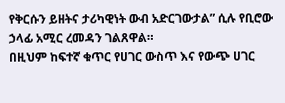የቅርሱን ይዘትና ታሪካዊነት ውብ አድርገውታል” ሲሉ የቢሮው ኃላፊ አሚር ረመዳን ገልጸዋል።
በዚህም ከፍተኛ ቁጥር የሀገር ውስጥ እና የውጭ ሀገር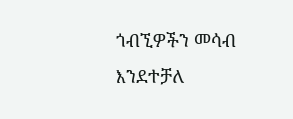ጎብኚዎችን መሳብ እንደተቻለ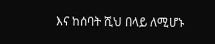እና ከሰባት ሺህ በላይ ለሚሆኑ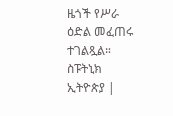ዜጎች የሥራ ዕድል መፈጠሩ ተገልጿል።
ስፑትኒክ ኢትዮጵያ |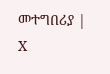መተግበሪያ | X